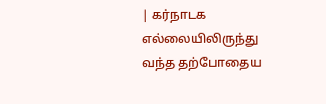| கர்நாடக எல்லையிலிருந்து வந்த தற்போதைய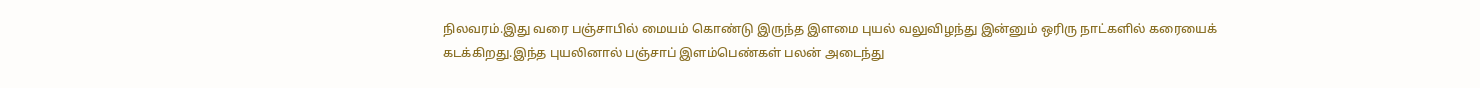நிலவரம்.இது வரை பஞ்சாபில் மையம் கொண்டு இருந்த இளமை புயல் வலுவிழந்து இன்னும் ஒரிரு நாட்களில் கரையைக் கடக்கிறது.இந்த புயலினால் பஞ்சாப் இளம்பெண்கள் பலன் அடைந்து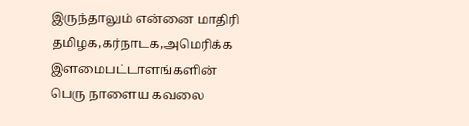இருந்தாலும் என்னை மாதிரி தமிழக,கர்நாடக,அமெரிக்க இளமைபட்டாளங்களின் பெரு நாளைய கவலை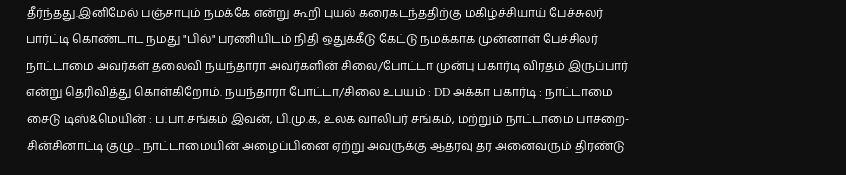தீர்ந்தது.இனிமேல் பஞ்சாபும் நமக்கே என்று கூறி புயல் கரைகடந்ததிற்கு மகிழ்ச்சியாய் பேச்சுலர் பார்ட்டி கொண்டாட நமது "பில்" பரணியிடம் நிதி ஒதுக்கீடு கேட்டு நமக்காக முன்னாள் பேச்சிலர் நாட்டாமை அவர்கள் தலைவி நயந்தாரா அவர்களின் சிலை/போட்டா முன்பு பகார்டி விரதம் இருப்பார் என்று தெரிவித்து கொள்கிறோம். நயந்தாரா போட்டா/சிலை உபயம் : DD அக்கா பகார்டி : நாட்டாமை சைடு டிஸ்&மெயின் : ப.பா.சங்கம் இவன், பி.மு.க, உலக வாலிபர் சங்கம், மற்றும் நாட்டாமை பாசறை-சின்சினாட்டி குழு... நாட்டாமையின் அழைப்பினை ஏற்று அவருக்கு ஆதரவு தர அனைவரும் திரண்டு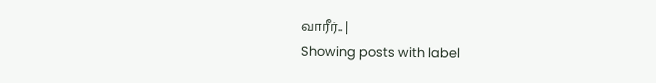வாரீர்.. |
Showing posts with label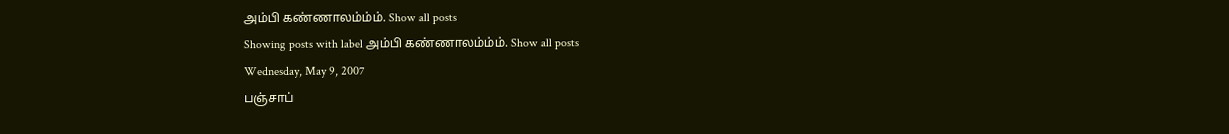அம்பி கண்ணாலம்ம்ம். Show all posts
Showing posts with label அம்பி கண்ணாலம்ம்ம். Show all posts
Wednesday, May 9, 2007
பஞ்சாப்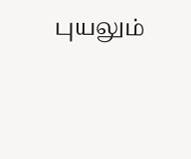புயலும்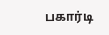பகார்டி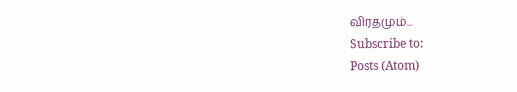விரதமும்...
Subscribe to:
Posts (Atom)